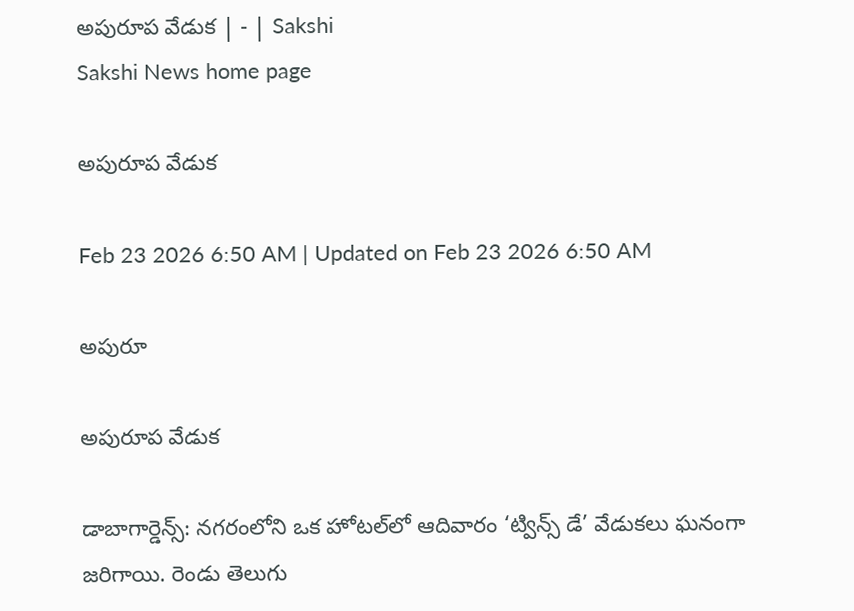అపురూప వేడుక | - | Sakshi
Sakshi News home page

అపురూప వేడుక

Feb 23 2026 6:50 AM | Updated on Feb 23 2026 6:50 AM

అపురూ

అపురూప వేడుక

డాబాగార్డెన్స్‌: నగరంలోని ఒక హోటల్‌లో ఆదివారం ‘ట్విన్స్‌ డే’ వేడుకలు ఘనంగా జరిగాయి. రెండు తెలుగు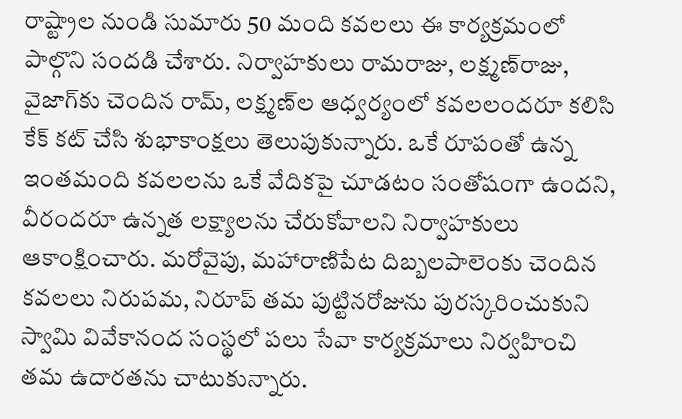రాష్ట్రాల నుండి సుమారు 50 మంది కవలలు ఈ కార్యక్రమంలో పాల్గొని సందడి చేశారు. నిర్వాహకులు రామరాజు, లక్ష్మణ్‌రాజు, వైజాగ్‌కు చెందిన రామ్‌, లక్ష్మణ్‌ల ఆధ్వర్యంలో కవలలందరూ కలిసి కేక్‌ కట్‌ చేసి శుభాకాంక్షలు తెలుపుకున్నారు. ఒకే రూపంతో ఉన్న ఇంతమంది కవలలను ఒకే వేదికపై చూడటం సంతోషంగా ఉందని, వీరందరూ ఉన్నత లక్ష్యాలను చేరుకోవాలని నిర్వాహకులు ఆకాంక్షించారు. మరోవైపు, మహారాణిపేట దిబ్బలపాలెంకు చెందిన కవలలు నిరుపమ, నిరూప్‌ తమ పుట్టినరోజును పురస్కరించుకుని స్వామి వివేకానంద సంస్థలో పలు సేవా కార్యక్రమాలు నిర్వహించి తమ ఉదారతను చాటుకున్నారు.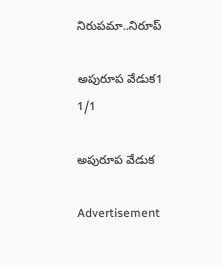నిరుపమా..నిరూప్‌

అపురూప వేడుక1
1/1

అపురూప వేడుక

Advertisement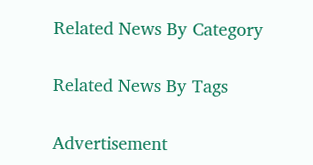Related News By Category

Related News By Tags

Advertisement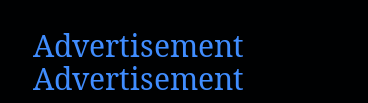Advertisement
Advertisement